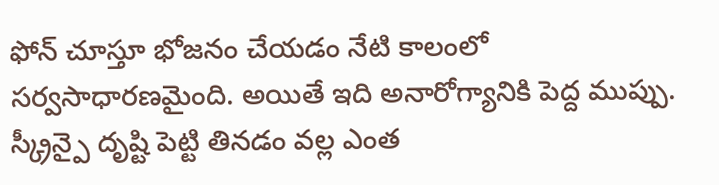ఫోన్ చూస్తూ భోజనం చేయడం నేటి కాలంలో సర్వసాధారణమైంది. అయితే ఇది అనారోగ్యానికి పెద్ద ముప్పు. స్క్రీన్పై దృష్టి పెట్టి తినడం వల్ల ఎంత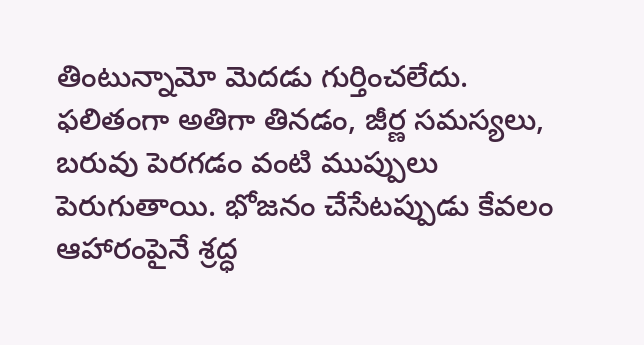తింటున్నామో మెదడు గుర్తించలేదు. ఫలితంగా అతిగా తినడం, జీర్ణ సమస్యలు, బరువు పెరగడం వంటి ముప్పులు పెరుగుతాయి. భోజనం చేసేటప్పుడు కేవలం ఆహారంపైనే శ్రద్ధ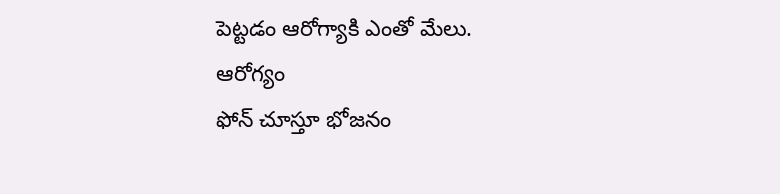పెట్టడం ఆరోగ్యాకి ఎంతో మేలు.
ఆరోగ్యం
ఫోన్ చూస్తూ భోజనం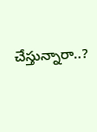చేస్తున్నారా..?